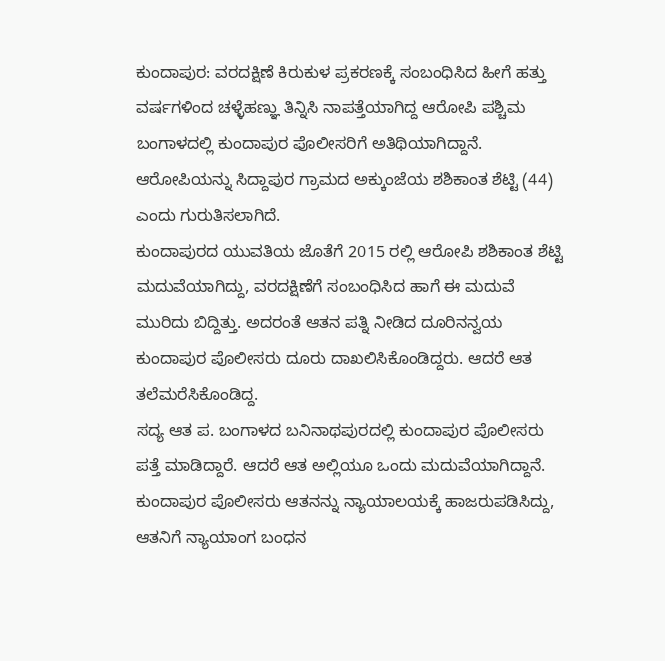ಕುಂದಾಪುರ: ವರದಕ್ಷಿಣೆ ಕಿರುಕುಳ ಪ್ರಕರಣಕ್ಕೆ ಸಂಬಂಧಿಸಿದ ಹೀಗೆ ಹತ್ತು ವರ್ಷಗಳಿಂದ ಚಳ್ಳೆಹಣ್ಞು ತಿನ್ನಿಸಿ ನಾಪತ್ತೆಯಾಗಿದ್ದ ಆರೋಪಿ ಪಶ್ಚಿಮ ಬಂಗಾಳದಲ್ಲಿ ಕುಂದಾಪುರ ಪೊಲೀಸರಿಗೆ ಅತಿಥಿಯಾಗಿದ್ದಾನೆ.
ಆರೋಪಿಯನ್ನು ಸಿದ್ದಾಪುರ ಗ್ರಾಮದ ಅಕ್ಕುಂಜೆಯ ಶಶಿಕಾಂತ ಶೆಟ್ಟಿ (44) ಎಂದು ಗುರುತಿಸಲಾಗಿದೆ.
ಕುಂದಾಪುರದ ಯುವತಿಯ ಜೊತೆಗೆ 2015 ರಲ್ಲಿ ಆರೋಪಿ ಶಶಿಕಾಂತ ಶೆಟ್ಟಿ ಮದುವೆಯಾಗಿದ್ದು, ವರದಕ್ಷಿಣೆಗೆ ಸಂಬಂಧಿಸಿದ ಹಾಗೆ ಈ ಮದುವೆ ಮುರಿದು ಬಿದ್ದಿತ್ತು. ಅದರಂತೆ ಆತನ ಪತ್ನಿ ನೀಡಿದ ದೂರಿನನ್ವಯ ಕುಂದಾಪುರ ಪೊಲೀಸರು ದೂರು ದಾಖಲಿಸಿಕೊಂಡಿದ್ದರು. ಆದರೆ ಆತ ತಲೆಮರೆಸಿಕೊಂಡಿದ್ದ.
ಸದ್ಯ ಆತ ಪ. ಬಂಗಾಳದ ಬನಿನಾಥಪುರದಲ್ಲಿ ಕುಂದಾಪುರ ಪೊಲೀಸರು ಪತ್ತೆ ಮಾಡಿದ್ದಾರೆ. ಆದರೆ ಆತ ಅಲ್ಲಿಯೂ ಒಂದು ಮದುವೆಯಾಗಿದ್ದಾನೆ.
ಕುಂದಾಪುರ ಪೊಲೀಸರು ಆತನನ್ನು ನ್ಯಾಯಾಲಯಕ್ಕೆ ಹಾಜರುಪಡಿಸಿದ್ದು, ಆತನಿಗೆ ನ್ಯಾಯಾಂಗ ಬಂಧನ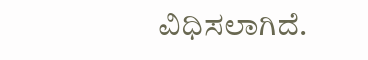ವಿಧಿಸಲಾಗಿದೆ.